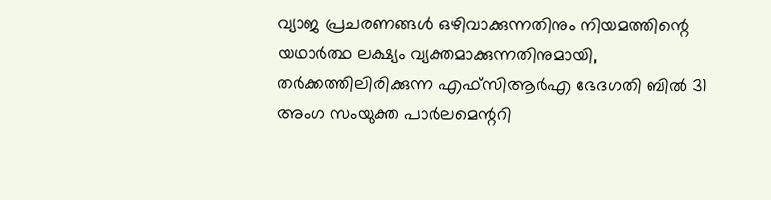വ്യാജ പ്രചരണങ്ങൾ ഒഴിവാക്കുന്നതിനും നിയമത്തിന്റെ യഥാർത്ഥ ലക്ഷ്യം വ്യക്തമാക്കുന്നതിനുമായി, തർക്കത്തിലിരിക്കുന്ന എഫ്സിആർഎ ഭേദഗതി ബിൽ 31 അംഗ സംയുക്ത പാർലമെന്ററി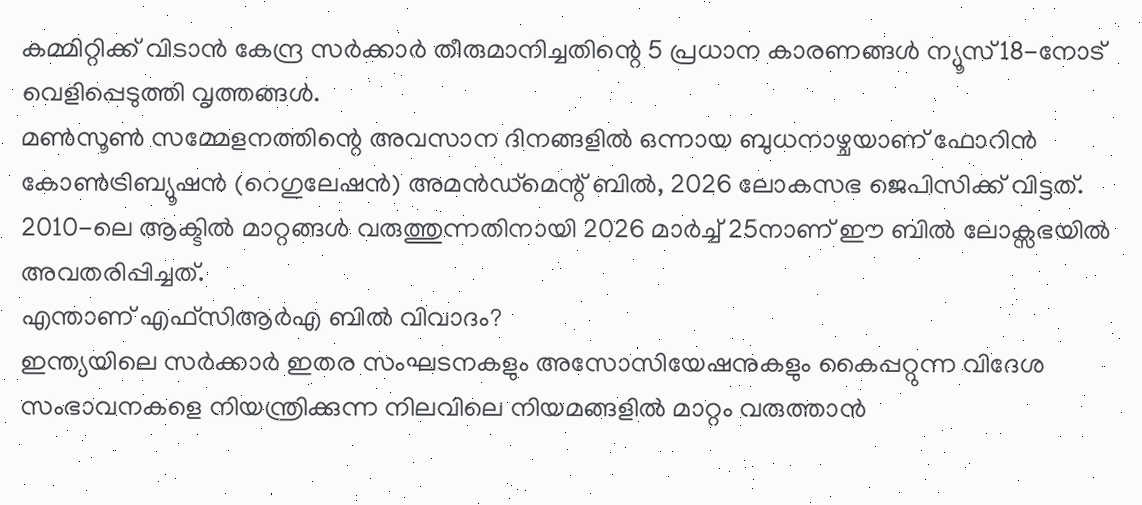കമ്മിറ്റിക്ക് വിടാൻ കേന്ദ്ര സർക്കാർ തീരുമാനിച്ചതിന്റെ 5 പ്രധാന കാരണങ്ങൾ ന്യൂസ്18-നോട് വെളിപ്പെടുത്തി വൃത്തങ്ങൾ.
മൺസൂൺ സമ്മേളനത്തിന്റെ അവസാന ദിനങ്ങളിൽ ഒന്നായ ബുധനാഴ്ചയാണ് ഫോറിൻ കോൺട്രിബ്യൂഷൻ (റെഗുലേഷൻ) അമൻഡ്മെന്റ് ബിൽ, 2026 ലോകസഭ ജെപിസിക്ക് വിട്ടത്. 2010-ലെ ആക്ടിൽ മാറ്റങ്ങൾ വരുത്തുന്നതിനായി 2026 മാർച്ച് 25നാണ് ഈ ബിൽ ലോക്സഭയിൽ അവതരിപ്പിച്ചത്.
എന്താണ് എഫ്സിആർഎ ബിൽ വിവാദം?
ഇന്ത്യയിലെ സർക്കാർ ഇതര സംഘടനകളും അസോസിയേഷനുകളും കൈപ്പറ്റുന്ന വിദേശ സംഭാവനകളെ നിയന്ത്രിക്കുന്ന നിലവിലെ നിയമങ്ങളിൽ മാറ്റം വരുത്താൻ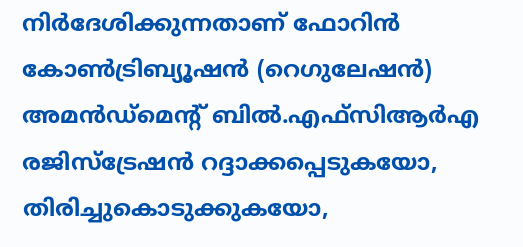നിർദേശിക്കുന്നതാണ് ഫോറിൻ കോൺട്രിബ്യൂഷൻ (റെഗുലേഷൻ) അമൻഡ്മെന്റ് ബിൽ.എഫ്സിആർഎ രജിസ്ട്രേഷൻ റദ്ദാക്കപ്പെടുകയോ, തിരിച്ചുകൊടുക്കുകയോ,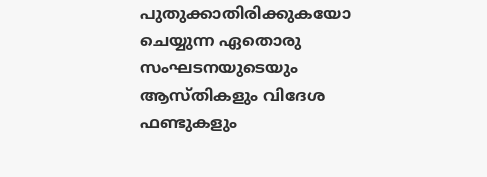പുതുക്കാതിരിക്കുകയോ ചെയ്യുന്ന ഏതൊരു സംഘടനയുടെയും ആസ്തികളും വിദേശ ഫണ്ടുകളും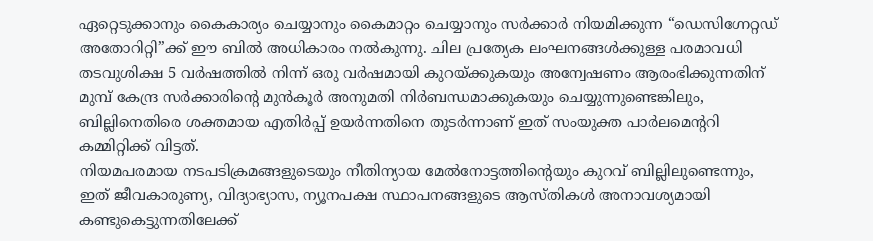ഏറ്റെടുക്കാനും കൈകാര്യം ചെയ്യാനും കൈമാറ്റം ചെയ്യാനും സർക്കാർ നിയമിക്കുന്ന “ഡെസിഗ്നേറ്റഡ് അതോറിറ്റി”ക്ക് ഈ ബിൽ അധികാരം നൽകുന്നു. ചില പ്രത്യേക ലംഘനങ്ങൾക്കുള്ള പരമാവധി തടവുശിക്ഷ 5 വർഷത്തിൽ നിന്ന് ഒരു വർഷമായി കുറയ്ക്കുകയും അന്വേഷണം ആരംഭിക്കുന്നതിന് മുമ്പ് കേന്ദ്ര സർക്കാരിന്റെ മുൻകൂർ അനുമതി നിർബന്ധമാക്കുകയും ചെയ്യുന്നുണ്ടെങ്കിലും, ബില്ലിനെതിരെ ശക്തമായ എതിർപ്പ് ഉയർന്നതിനെ തുടർന്നാണ് ഇത് സംയുക്ത പാർലമെന്ററി കമ്മിറ്റിക്ക് വിട്ടത്.
നിയമപരമായ നടപടിക്രമങ്ങളുടെയും നീതിന്യായ മേൽനോട്ടത്തിന്റെയും കുറവ് ബില്ലിലുണ്ടെന്നും, ഇത് ജീവകാരുണ്യ, വിദ്യാഭ്യാസ, ന്യൂനപക്ഷ സ്ഥാപനങ്ങളുടെ ആസ്തികൾ അനാവശ്യമായി കണ്ടുകെട്ടുന്നതിലേക്ക്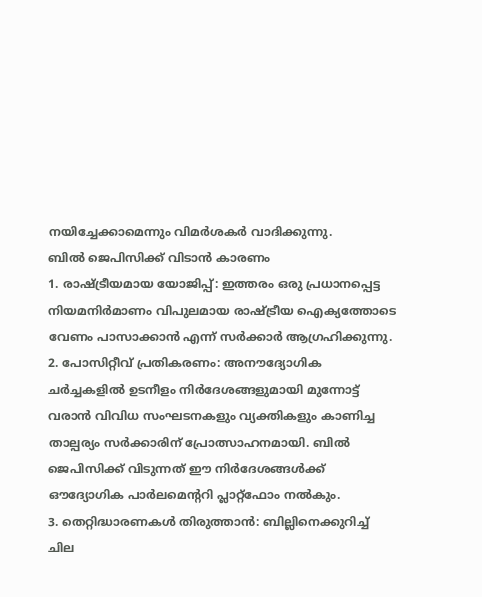നയിച്ചേക്കാമെന്നും വിമർശകർ വാദിക്കുന്നു.
ബിൽ ജെപിസിക്ക് വിടാൻ കാരണം
1. രാഷ്ട്രീയമായ യോജിപ്പ്: ഇത്തരം ഒരു പ്രധാനപ്പെട്ട നിയമനിർമാണം വിപുലമായ രാഷ്ട്രീയ ഐക്യത്തോടെ വേണം പാസാക്കാൻ എന്ന് സർക്കാർ ആഗ്രഹിക്കുന്നു.
2. പോസിറ്റീവ് പ്രതികരണം: അനൗദ്യോഗിക ചർച്ചകളിൽ ഉടനീളം നിർദേശങ്ങളുമായി മുന്നോട്ട് വരാൻ വിവിധ സംഘടനകളും വ്യക്തികളും കാണിച്ച താല്പര്യം സർക്കാരിന് പ്രോത്സാഹനമായി. ബിൽ ജെപിസിക്ക് വിടുന്നത് ഈ നിർദേശങ്ങൾക്ക് ഔദ്യോഗിക പാർലമെന്ററി പ്ലാറ്റ്ഫോം നൽകും.
3. തെറ്റിദ്ധാരണകൾ തിരുത്താൻ: ബില്ലിനെക്കുറിച്ച് ചില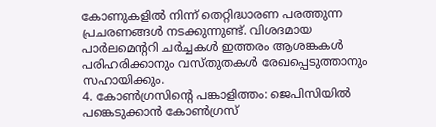കോണുകളിൽ നിന്ന് തെറ്റിദ്ധാരണ പരത്തുന്ന പ്രചരണങ്ങൾ നടക്കുന്നുണ്ട്. വിശദമായ പാർലമെന്ററി ചർച്ചകൾ ഇത്തരം ആശങ്കകൾ പരിഹരിക്കാനും വസ്തുതകൾ രേഖപ്പെടുത്താനും സഹായിക്കും.
4. കോൺഗ്രസിന്റെ പങ്കാളിത്തം: ജെപിസിയിൽ പങ്കെടുക്കാൻ കോൺഗ്രസ്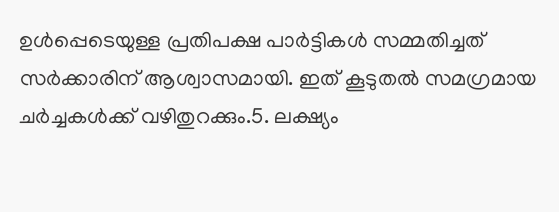ഉൾപ്പെടെയുള്ള പ്രതിപക്ഷ പാർട്ടികൾ സമ്മതിച്ചത് സർക്കാരിന് ആശ്വാസമായി. ഇത് കൂടുതൽ സമഗ്രമായ ചർച്ചകൾക്ക് വഴിതുറക്കും.5. ലക്ഷ്യം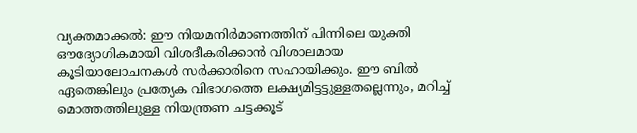വ്യക്തമാക്കൽ: ഈ നിയമനിർമാണത്തിന് പിന്നിലെ യുക്തി ഔദ്യോഗികമായി വിശദീകരിക്കാൻ വിശാലമായ കൂടിയാലോചനകൾ സർക്കാരിനെ സഹായിക്കും. ഈ ബിൽ ഏതെങ്കിലും പ്രത്യേക വിഭാഗത്തെ ലക്ഷ്യമിട്ടട്ടുള്ളതല്ലെന്നും, മറിച്ച് മൊത്തത്തിലുള്ള നിയന്ത്രണ ചട്ടക്കൂട്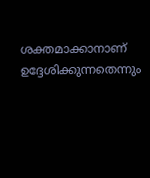ശക്തമാക്കാനാണ് ഉദ്ദേശിക്കുന്നതെന്നും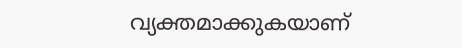വ്യക്തമാക്കുകയാണ്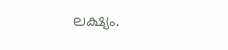ലക്ഷ്യം.